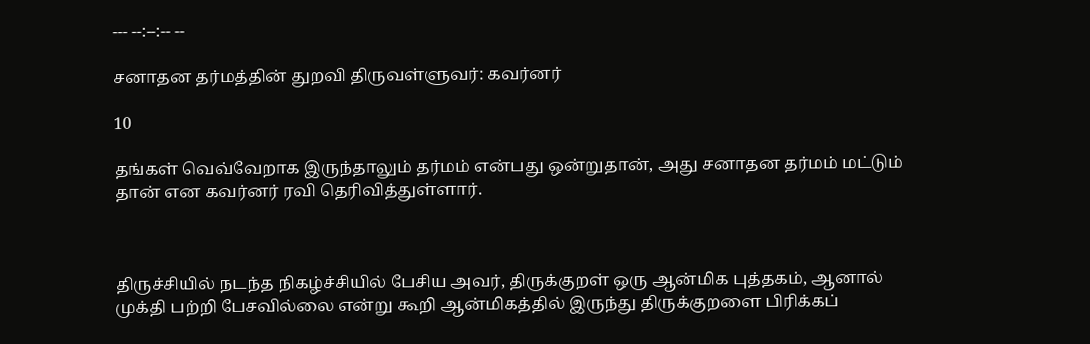--- --:--:-- --

சனாதன தர்மத்தின் துறவி திருவள்ளுவர்: கவர்னர்

10

தங்கள் வெவ்வேறாக இருந்தாலும் தர்மம் என்பது ஒன்றுதான், அது சனாதன தர்மம் மட்டும் தான் என கவர்னர் ரவி தெரிவித்துள்ளார்.



திருச்சியில் நடந்த நிகழ்ச்சியில் பேசிய அவர், திருக்குறள் ஒரு ஆன்மிக புத்தகம், ஆனால் முக்தி பற்றி பேசவில்லை என்று கூறி ஆன்மிகத்தில் இருந்து திருக்குறளை பிரிக்கப்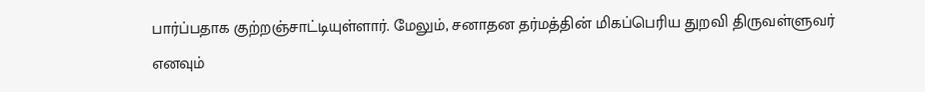பார்ப்பதாக குற்றஞ்சாட்டியுள்ளார். மேலும், சனாதன தர்மத்தின் மிகப்பெரிய துறவி திருவள்ளுவர் எனவும்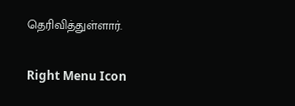தெரிவித்துள்ளார்.

Right Menu Icon